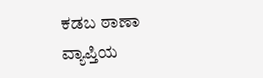ಕಡಬ ಠಾಣಾ ವ್ಯಾಪ್ತಿಯ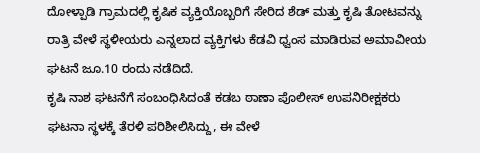ದೋಳ್ಪಾಡಿ ಗ್ರಾಮದಲ್ಲಿ ಕೃಷಿಕ ವ್ಯಕ್ತಿಯೊಬ್ಬರಿಗೆ ಸೇರಿದ ಶೆಡ್ ಮತ್ತು ಕೃಷಿ ತೋಟವನ್ನು ರಾತ್ರಿ ವೇಳೆ ಸ್ಥಳೀಯರು ಎನ್ನಲಾದ ವ್ಯಕ್ತಿಗಳು ಕೆಡವಿ ಧ್ವಂಸ ಮಾಡಿರುವ ಅಮಾವೀಯ ಘಟನೆ ಜೂ.10 ರಂದು ನಡೆದಿದೆ.
ಕೃಷಿ ನಾಶ ಘಟನೆಗೆ ಸಂಬಂಧಿಸಿದಂತೆ ಕಡಬ ಠಾಣಾ ಪೊಲೀಸ್ ಉಪನಿರೀಕ್ಷಕರು ಘಟನಾ ಸ್ಥಳಕ್ಕೆ ತೆರಳಿ ಪರಿಶೀಲಿಸಿದ್ದು, ಈ ವೇಳೆ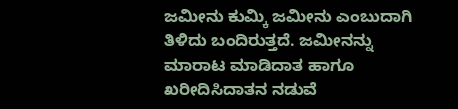ಜಮೀನು ಕುಮ್ಕಿ ಜಮೀನು ಎಂಬುದಾಗಿ ತಿಳಿದು ಬಂದಿರುತ್ತದೆ. ಜಮೀನನ್ನು ಮಾರಾಟ ಮಾಡಿದಾತ ಹಾಗೂ ಖರೀದಿಸಿದಾತನ ನಡುವೆ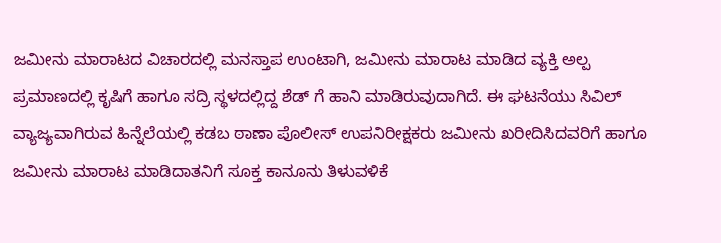ಜಮೀನು ಮಾರಾಟದ ವಿಚಾರದಲ್ಲಿ ಮನಸ್ತಾಪ ಉಂಟಾಗಿ, ಜಮೀನು ಮಾರಾಟ ಮಾಡಿದ ವ್ಯಕ್ತಿ ಅಲ್ಪ ಪ್ರಮಾಣದಲ್ಲಿ ಕೃಷಿಗೆ ಹಾಗೂ ಸದ್ರಿ ಸ್ಥಳದಲ್ಲಿದ್ದ ಶೆಡ್ ಗೆ ಹಾನಿ ಮಾಡಿರುವುದಾಗಿದೆ. ಈ ಘಟನೆಯು ಸಿವಿಲ್ ವ್ಯಾಜ್ಯವಾಗಿರುವ ಹಿನ್ನೆಲೆಯಲ್ಲಿ ಕಡಬ ಠಾಣಾ ಪೊಲೀಸ್ ಉಪನಿರೀಕ್ಷಕರು ಜಮೀನು ಖರೀದಿಸಿದವರಿಗೆ ಹಾಗೂ ಜಮೀನು ಮಾರಾಟ ಮಾಡಿದಾತನಿಗೆ ಸೂಕ್ತ ಕಾನೂನು ತಿಳುವಳಿಕೆ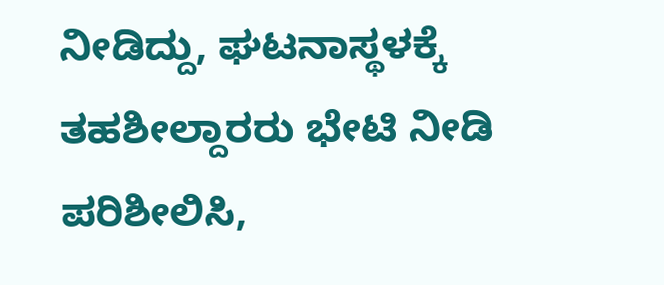ನೀಡಿದ್ದು, ಘಟನಾಸ್ಥಳಕ್ಕೆ ತಹಶೀಲ್ದಾರರು ಭೇಟಿ ನೀಡಿ ಪರಿಶೀಲಿಸಿ,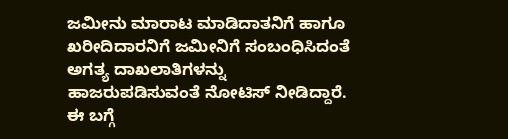ಜಮೀನು ಮಾರಾಟ ಮಾಡಿದಾತನಿಗೆ ಹಾಗೂ ಖರೀದಿದಾರನಿಗೆ ಜಮೀನಿಗೆ ಸಂಬಂಧಿಸಿದಂತೆ ಅಗತ್ಯ ದಾಖಲಾತಿಗಳನ್ನು ಹಾಜರುಪಡಿಸುವಂತೆ ನೋಟಿಸ್ ನೀಡಿದ್ದಾರೆ. ಈ ಬಗ್ಗೆ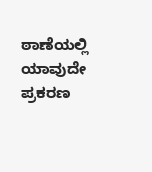ಠಾಣೆಯಲ್ಲಿ ಯಾವುದೇ ಪ್ರಕರಣ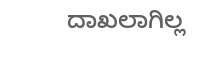ದಾಖಲಾಗಿಲ್ಲ